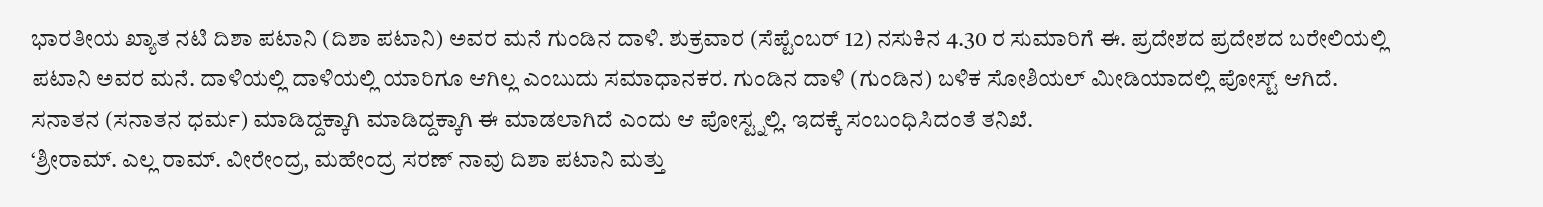ಭಾರತೀಯ ಖ್ಯಾತ ನಟಿ ದಿಶಾ ಪಟಾನಿ (ದಿಶಾ ಪಟಾನಿ) ಅವರ ಮನೆ ಗುಂಡಿನ ದಾಳಿ. ಶುಕ್ರವಾರ (ಸೆಪ್ಟೆಂಬರ್ 12) ನಸುಕಿನ 4.30 ರ ಸುಮಾರಿಗೆ ಈ. ಪ್ರದೇಶದ ಪ್ರದೇಶದ ಬರೇಲಿಯಲ್ಲಿ ಪಟಾನಿ ಅವರ ಮನೆ. ದಾಳಿಯಲ್ಲಿ ದಾಳಿಯಲ್ಲಿ ಯಾರಿಗೂ ಆಗಿಲ್ಲ ಎಂಬುದು ಸಮಾಧಾನಕರ. ಗುಂಡಿನ ದಾಳಿ (ಗುಂಡಿನ) ಬಳಿಕ ಸೋಶಿಯಲ್ ಮೀಡಿಯಾದಲ್ಲಿ ಪೋಸ್ಟ್ ಆಗಿದೆ. ಸನಾತನ (ಸನಾತನ ಧರ್ಮ) ಮಾಡಿದ್ದಕ್ಕಾಗಿ ಮಾಡಿದ್ದಕ್ಕಾಗಿ ಈ ಮಾಡಲಾಗಿದೆ ಎಂದು ಆ ಪೋಸ್ಟ್ನಲ್ಲಿ. ಇದಕ್ಕೆ ಸಂಬಂಧಿಸಿದಂತೆ ತನಿಖೆ.
‘ಶ್ರೀರಾಮ್. ಎಲ್ಲ ರಾಮ್. ವೀರೇಂದ್ರ, ಮಹೇಂದ್ರ ಸರಣ್ ನಾವು ದಿಶಾ ಪಟಾನಿ ಮತ್ತು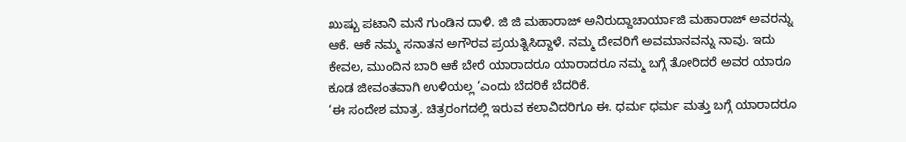ಖುಷ್ಬು ಪಟಾನಿ ಮನೆ ಗುಂಡಿನ ದಾಳಿ. ಜಿ ಜಿ ಮಹಾರಾಜ್ ಅನಿರುದ್ದಾಚಾರ್ಯಾಜಿ ಮಹಾರಾಜ್ ಅವರನ್ನು ಆಕೆ. ಆಕೆ ನಮ್ಮ ಸನಾತನ ಅಗೌರವ ಪ್ರಯತ್ನಿಸಿದ್ದಾಳೆ. ನಮ್ಮ ದೇವರಿಗೆ ಅವಮಾನವನ್ನು ನಾವು. ಇದು ಕೇವಲ, ಮುಂದಿನ ಬಾರಿ ಆಕೆ ಬೇರೆ ಯಾರಾದರೂ ಯಾರಾದರೂ ನಮ್ಮ ಬಗ್ಗೆ ತೋರಿದರೆ ಅವರ ಯಾರೂ ಕೂಡ ಜೀವಂತವಾಗಿ ಉಳಿಯಲ್ಲ ‘ಎಂದು ಬೆದರಿಕೆ ಬೆದರಿಕೆ.
‘ಈ ಸಂದೇಶ ಮಾತ್ರ. ಚಿತ್ರರಂಗದಲ್ಲಿ ಇರುವ ಕಲಾವಿದರಿಗೂ ಈ. ಧರ್ಮ ಧರ್ಮ ಮತ್ತು ಬಗ್ಗೆ ಯಾರಾದರೂ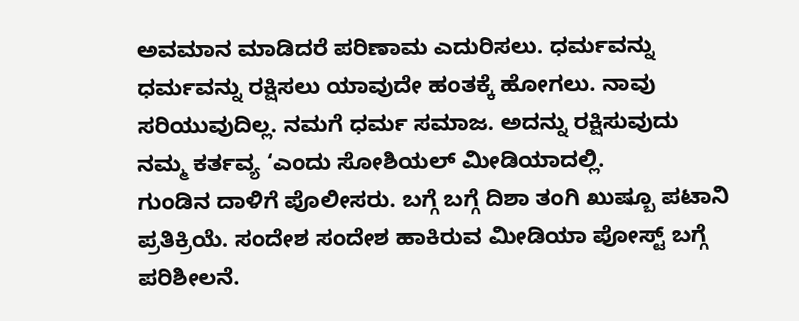ಅವಮಾನ ಮಾಡಿದರೆ ಪರಿಣಾಮ ಎದುರಿಸಲು. ಧರ್ಮವನ್ನು ಧರ್ಮವನ್ನು ರಕ್ಷಿಸಲು ಯಾವುದೇ ಹಂತಕ್ಕೆ ಹೋಗಲು. ನಾವು ಸರಿಯುವುದಿಲ್ಲ. ನಮಗೆ ಧರ್ಮ ಸಮಾಜ. ಅದನ್ನು ರಕ್ಷಿಸುವುದು ನಮ್ಮ ಕರ್ತವ್ಯ ‘ಎಂದು ಸೋಶಿಯಲ್ ಮೀಡಿಯಾದಲ್ಲಿ.
ಗುಂಡಿನ ದಾಳಿಗೆ ಪೊಲೀಸರು. ಬಗ್ಗೆ ಬಗ್ಗೆ ದಿಶಾ ತಂಗಿ ಖುಷ್ಬೂ ಪಟಾನಿ ಪ್ರತಿಕ್ರಿಯೆ. ಸಂದೇಶ ಸಂದೇಶ ಹಾಕಿರುವ ಮೀಡಿಯಾ ಪೋಸ್ಟ್ ಬಗ್ಗೆ ಪರಿಶೀಲನೆ.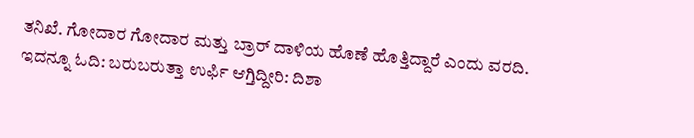ತನಿಖೆ. ಗೋದಾರ ಗೋದಾರ ಮತ್ತು ಬ್ರಾರ್ ದಾಳಿಯ ಹೊಣೆ ಹೊತ್ತಿದ್ದಾರೆ ಎಂದು ವರದಿ.
ಇದನ್ನೂ ಓದಿ: ಬರುಬರುತ್ತಾ ಉರ್ಫಿ ಆಗ್ತಿದ್ದೀರಿ: ದಿಶಾ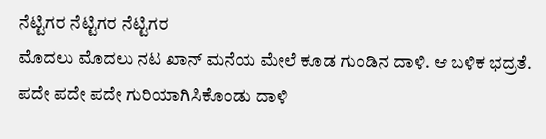ನೆಟ್ಟಿಗರ ನೆಟ್ಟಿಗರ ನೆಟ್ಟಿಗರ
ಮೊದಲು ಮೊದಲು ನಟ ಖಾನ್ ಮನೆಯ ಮೇಲೆ ಕೂಡ ಗುಂಡಿನ ದಾಳಿ. ಆ ಬಳಿಕ ಭದ್ರತೆ. ಪದೇ ಪದೇ ಪದೇ ಗುರಿಯಾಗಿಸಿಕೊಂಡು ದಾಳಿ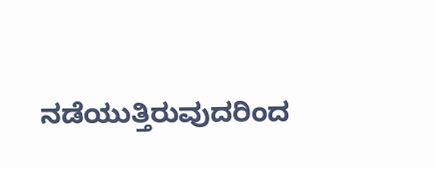ನಡೆಯುತ್ತಿರುವುದರಿಂದ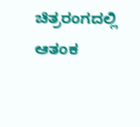ಚಿತ್ರರಂಗದಲ್ಲಿ ಆತಂಕ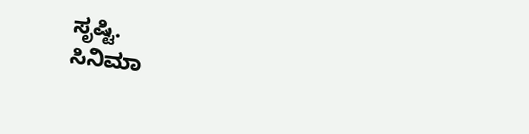ಸೃಷ್ಟಿ.
ಸಿನಿಮಾ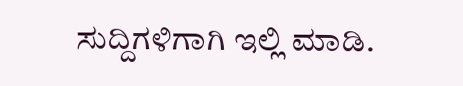ಸುದ್ದಿಗಳಿಗಾಗಿ ಇಲ್ಲಿ ಮಾಡಿ.